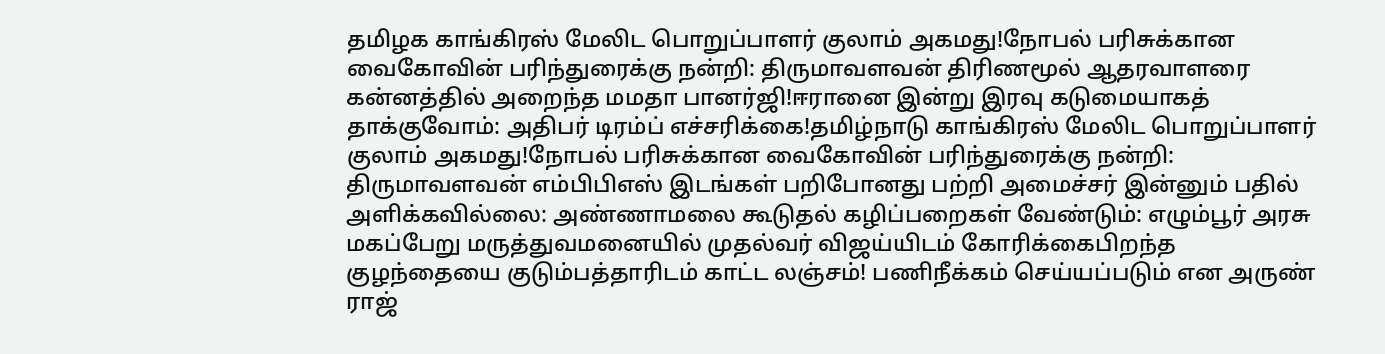தமிழக காங்கிரஸ் மேலிட பொறுப்பாளர் குலாம் அகமது!நோபல் பரிசுக்கான வைகோவின் பரிந்துரைக்கு நன்றி: திருமாவளவன் திரிணமூல் ஆதரவாளரை கன்னத்தில் அறைந்த மமதா பானர்ஜி!ஈரானை இன்று இரவு கடுமையாகத் தாக்குவோம்: அதிபர் டிரம்ப் எச்சரிக்கை!தமிழ்நாடு காங்கிரஸ் மேலிட பொறுப்பாளர் குலாம் அகமது!நோபல் பரிசுக்கான வைகோவின் பரிந்துரைக்கு நன்றி: திருமாவளவன் எம்பிபிஎஸ் இடங்கள் பறிபோனது பற்றி அமைச்சர் இன்னும் பதில் அளிக்கவில்லை: அண்ணாமலை கூடுதல் கழிப்பறைகள் வேண்டும்: எழும்பூர் அரசு மகப்பேறு மருத்துவமனையில் முதல்வர் விஜய்யிடம் கோரிக்கைபிறந்த குழந்தையை குடும்பத்தாரிடம் காட்ட லஞ்சம்! பணிநீக்கம் செய்யப்படும் என அருண் ராஜ்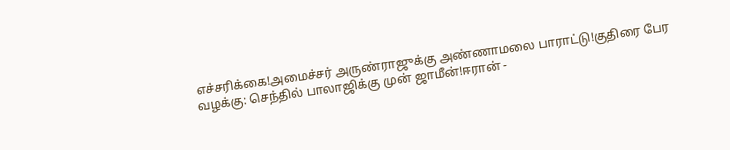எச்சரிக்கை!அமைச்சர் அருண்ராஜுக்கு அண்ணாமலை பாராட்டு!குதிரை பேர வழக்கு: செந்தில் பாலாஜிக்கு முன் ஜாமீன்!ஈரான் -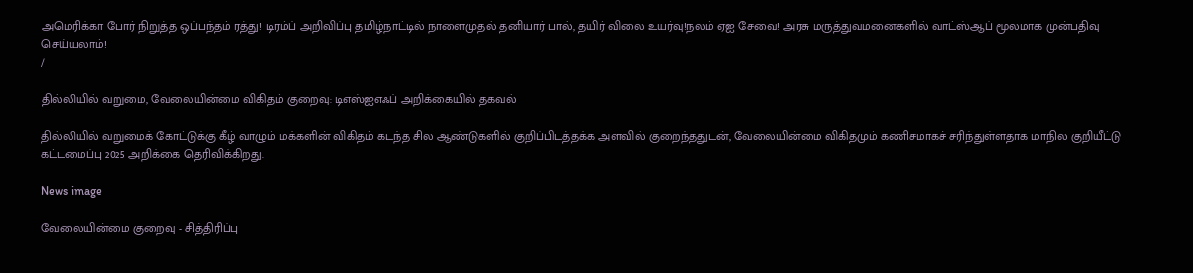அமெரிக்கா போர் நிறுத்த ஒப்பந்தம் ரத்து! டிரம்ப் அறிவிப்பு தமிழ்நாட்டில் நாளைமுதல் தனியார் பால், தயிர் விலை உயர்வு!நலம் ஏஐ சேவை! அரசு மருத்துவமனைகளில் வாட்ஸ்ஆப் மூலமாக முன்பதிவு செய்யலாம்!
/

தில்லியில் வறுமை, வேலையின்மை விகிதம் குறைவு: டிஎஸ்ஐஎஃப் அறிக்கையில் தகவல்

தில்லியில் வறுமைக் கோட்டுக்கு கீழ் வாழும் மக்களின் விகிதம் கடந்த சில ஆண்டுகளில் குறிப்பிடத்தக்க அளவில் குறைந்ததுடன், வேலையின்மை விகிதமும் கணிசமாகச் சரிந்துள்ளதாக மாநில குறியீட்டு கட்டமைப்பு 2025 அறிக்கை தெரிவிக்கிறது.

News image

வேலையின்மை குறைவு - சித்திரிப்பு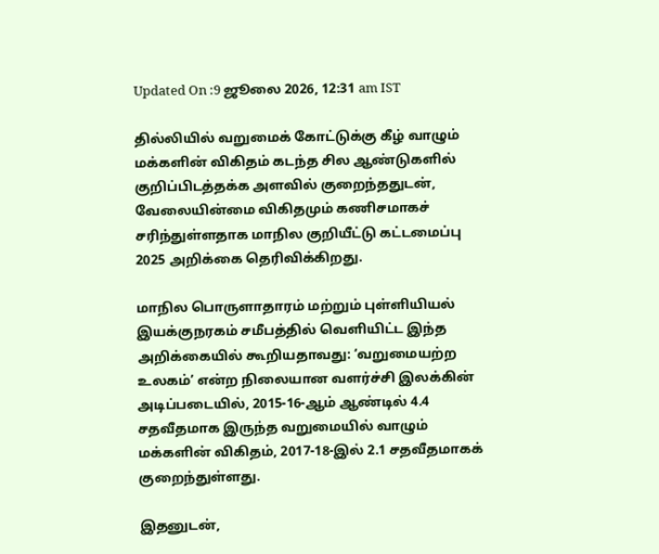Updated On :9 ஜூலை 2026, 12:31 am IST

தில்லியில் வறுமைக் கோட்டுக்கு கீழ் வாழும் மக்களின் விகிதம் கடந்த சில ஆண்டுகளில் குறிப்பிடத்தக்க அளவில் குறைந்ததுடன், வேலையின்மை விகிதமும் கணிசமாகச் சரிந்துள்ளதாக மாநில குறியீட்டு கட்டமைப்பு 2025 அறிக்கை தெரிவிக்கிறது.

மாநில பொருளாதாரம் மற்றும் புள்ளியியல் இயக்குநரகம் சமீபத்தில் வெளியிட்ட இந்த அறிக்கையில் கூறியதாவது: ‘வறுமையற்ற உலகம்’ என்ற நிலையான வளர்ச்சி இலக்கின் அடிப்படையில், 2015-16-ஆம் ஆண்டில் 4.4 சதவீதமாக இருந்த வறுமையில் வாழும் மக்களின் விகிதம், 2017-18-இல் 2.1 சதவீதமாகக் குறைந்துள்ளது.

இதனுடன்,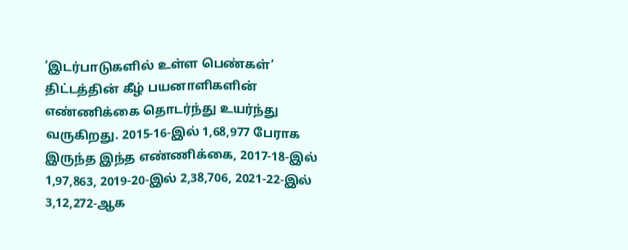‘இடர்பாடுகளில் உள்ள பெண்கள்’ திட்டத்தின் கீழ் பயனாளிகளின் எண்ணிக்கை தொடர்ந்து உயர்ந்து வருகிறது. 2015-16-இல் 1,68,977 பேராக இருந்த இந்த எண்ணிக்கை, 2017-18-இல் 1,97,863, 2019-20-இல் 2,38,706, 2021-22-இல் 3,12,272-ஆக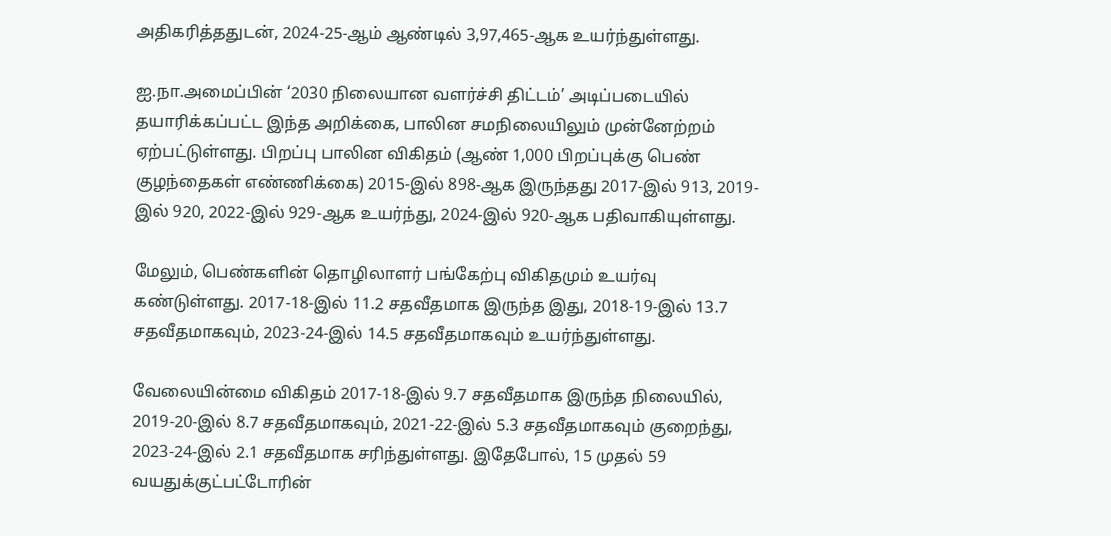அதிகரித்ததுடன், 2024-25-ஆம் ஆண்டில் 3,97,465-ஆக உயர்ந்துள்ளது.

ஐ.நா.அமைப்பின் ‘2030 நிலையான வளர்ச்சி திட்டம்’ அடிப்படையில் தயாரிக்கப்பட்ட இந்த அறிக்கை, பாலின சமநிலையிலும் முன்னேற்றம் ஏற்பட்டுள்ளது. பிறப்பு பாலின விகிதம் (ஆண் 1,000 பிறப்புக்கு பெண் குழந்தைகள் எண்ணிக்கை) 2015-இல் 898-ஆக இருந்தது 2017-இல் 913, 2019-இல் 920, 2022-இல் 929-ஆக உயர்ந்து, 2024-இல் 920-ஆக பதிவாகியுள்ளது.

மேலும், பெண்களின் தொழிலாளர் பங்கேற்பு விகிதமும் உயர்வு கண்டுள்ளது. 2017-18-இல் 11.2 சதவீதமாக இருந்த இது, 2018-19-இல் 13.7 சதவீதமாகவும், 2023-24-இல் 14.5 சதவீதமாகவும் உயர்ந்துள்ளது.

வேலையின்மை விகிதம் 2017-18-இல் 9.7 சதவீதமாக இருந்த நிலையில், 2019-20-இல் 8.7 சதவீதமாகவும், 2021-22-இல் 5.3 சதவீதமாகவும் குறைந்து, 2023-24-இல் 2.1 சதவீதமாக சரிந்துள்ளது. இதேபோல், 15 முதல் 59 வயதுக்குட்பட்டோரின்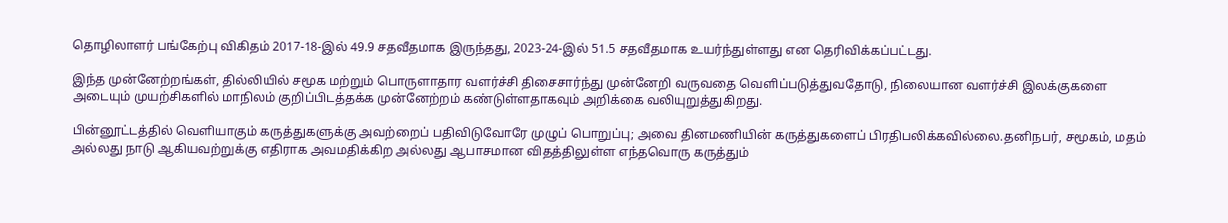தொழிலாளர் பங்கேற்பு விகிதம் 2017-18-இல் 49.9 சதவீதமாக இருந்தது, 2023-24-இல் 51.5 சதவீதமாக உயர்ந்துள்ளது என தெரிவிக்கப்பட்டது.

இந்த முன்னேற்றங்கள், தில்லியில் சமூக மற்றும் பொருளாதார வளர்ச்சி திசைசார்ந்து முன்னேறி வருவதை வெளிப்படுத்துவதோடு, நிலையான வளர்ச்சி இலக்குகளை அடையும் முயற்சிகளில் மாநிலம் குறிப்பிடத்தக்க முன்னேற்றம் கண்டுள்ளதாகவும் அறிக்கை வலியுறுத்துகிறது.

பின்னூட்டத்தில் வெளியாகும் கருத்துகளுக்கு அவற்றைப் பதிவிடுவோரே முழுப் பொறுப்பு; அவை தினமணியின் கருத்துகளைப் பிரதிபலிக்கவில்லை.தனிநபர், சமூகம், மதம் அல்லது நாடு ஆகியவற்றுக்கு எதிராக அவமதிக்கிற அல்லது ஆபாசமான விதத்திலுள்ள எந்தவொரு கருத்தும்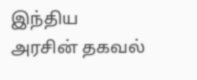இந்திய அரசின் தகவல்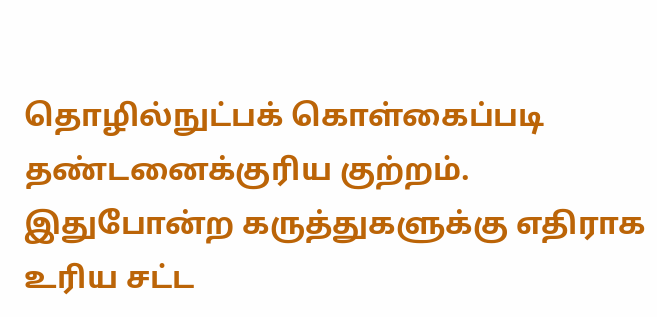தொழில்நுட்பக் கொள்கைப்படி தண்டனைக்குரிய குற்றம். இதுபோன்ற கருத்துகளுக்கு எதிராக உரிய சட்ட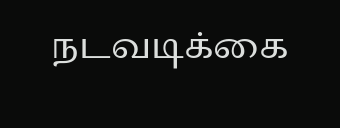நடவடிக்கை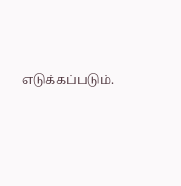எடுக்கப்படும்.